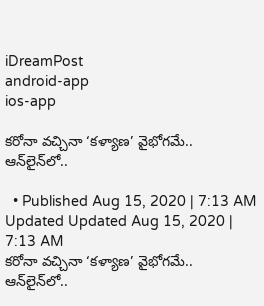iDreamPost
android-app
ios-app

కరోనా వచ్చినా ‘కళ్యాణ’ వైభోగమే.. ఆన్‌లైన్‌లో..

  • Published Aug 15, 2020 | 7:13 AM Updated Updated Aug 15, 2020 | 7:13 AM
కరోనా వచ్చినా ‘కళ్యాణ’ వైభోగమే.. ఆన్‌లైన్‌లో..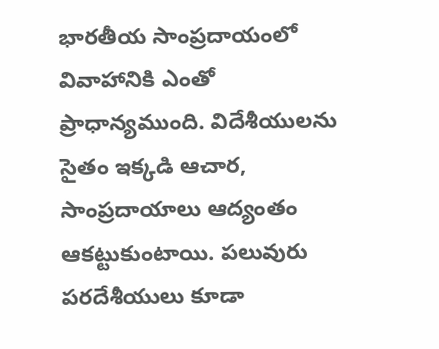భారతీయ సాంప్రదాయంలో వివాహానికి ఎంతో ప్రాధాన్యముంది. విదేశీయులను సైతం ఇక్కడి ఆచార, సాంప్రదాయాలు ఆద్యంతం ఆకట్టుకుంటాయి. పలువురు పరదేశీయులు కూడా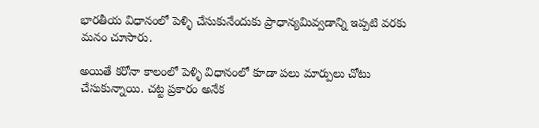భారతీయ విధానంలో పెళ్ళి చేసుకునేందుకు ప్రాధాన్యమివ్వడాన్ని ఇప్పటి వరకు మనం చూసారు.

అయితే కరోనా కాలంలో పెళ్ళి విధానంలో కూడా పలు మార్పులు చోటు చేసుకున్నాయి. చట్ట ప్రకారం అనేక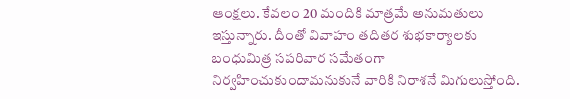ఆంక్షలు. కేవలం 20 మందికి మాత్రమే అనుమతులు ఇస్తున్నారు. దీంతో వివాహం తదితర శుభకార్యాలకు బంధుమిత్ర సపరివార సమేతంగా నిర్వహించుకుందామనుకునే వారికి నిరాశనే మిగులుస్తోంది.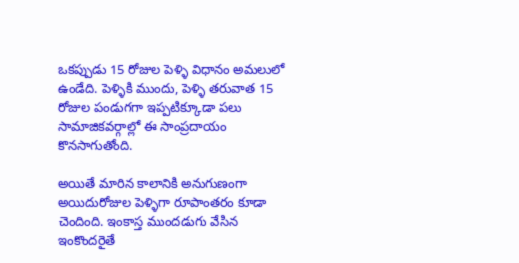ఒకప్పుడు 15 రోజుల పెళ్ళి విధానం అమలులో ఉండేది. పెళ్ళికి ముందు, పెళ్ళి తరువాత 15 రోజుల పండుగగా ఇప్పటిక్కూడా పలు సామాజికవర్గాల్లో ఈ సాంప్రదాయం కొనసాగుతోంది.

అయితే మారిన కాలానికి అనుగుణంగా అయిదురోజుల పెళ్ళిగా రూపాంతరం కూడా చెందింది. ఇంకాస్త ముందడుగు వేసిన ఇంకొందరైతే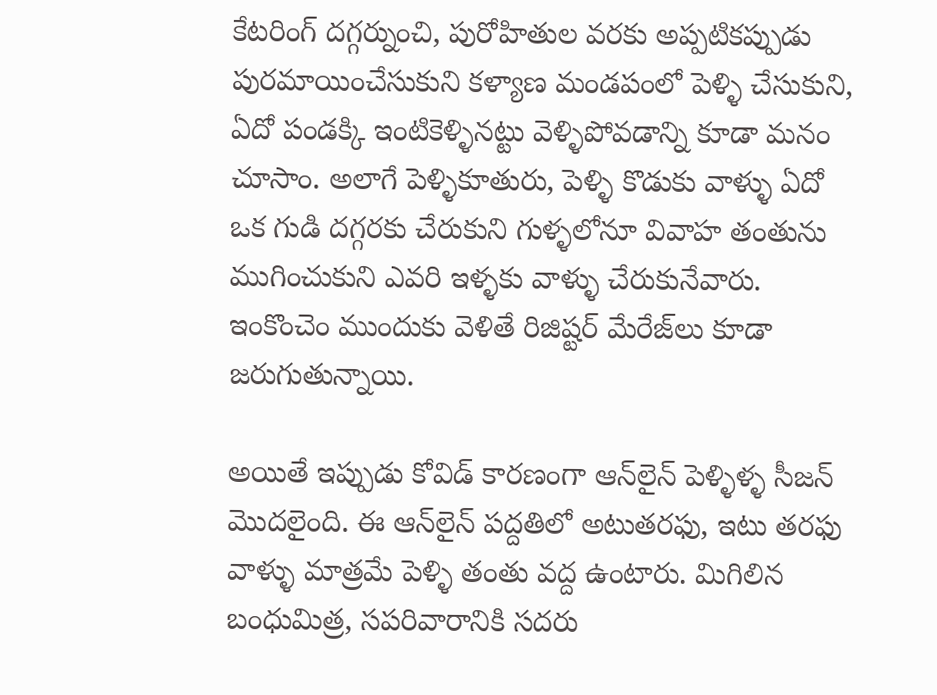కేటరింగ్‌ దగ్గర్నుంచి, పురోహితుల వరకు అప్పటికప్పుడు పురమాయించేసుకుని కళ్యాణ మండపంలో పెళ్ళి చేసుకుని, ఏదో పండక్కి ఇంటికెళ్ళినట్టు వెళ్ళిపోవడాన్ని కూడా మనం చూసాం. అలాగే పెళ్ళికూతురు, పెళ్ళి కొడుకు వాళ్ళు ఏదో ఒక గుడి దగ్గరకు చేరుకుని గుళ్ళలోనూ వివాహ తంతును ముగించుకుని ఎవరి ఇళ్ళకు వాళ్ళు చేరుకునేవారు. ఇంకొంచెం ముందుకు వెళితే రిజిష్టర్‌ మేరేజ్‌లు కూడా జరుగుతున్నాయి.

అయితే ఇప్పుడు కోవిడ్‌ కారణంగా ఆన్‌లైన్‌ పెళ్ళిళ్ళ సీజన్‌ మొదలైంది. ఈ ఆన్‌లైన్‌ పద్దతిలో అటుతరఫు, ఇటు తరఫు వాళ్ళు మాత్రమే పెళ్ళి తంతు వద్ద ఉంటారు. మిగిలిన బంధుమిత్ర, సపరివారానికి సదరు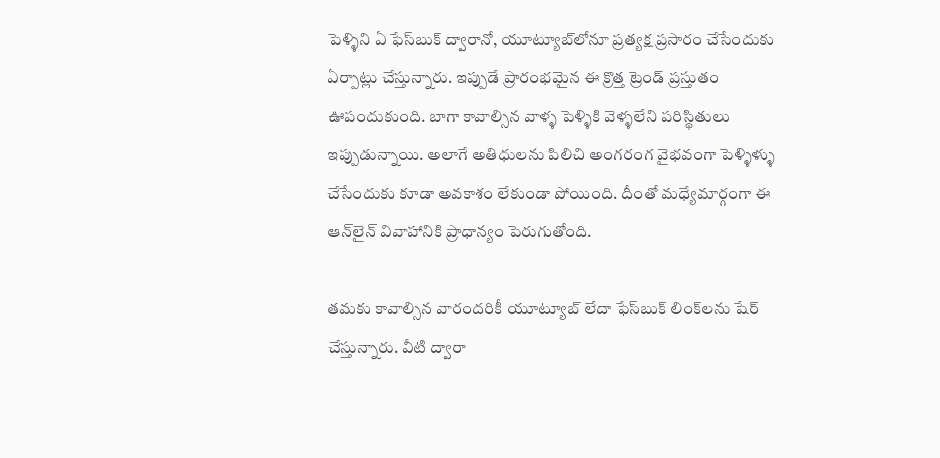పెళ్ళిని ఏ ఫేస్‌బుక్‌ ద్వారానో, యూట్యూబ్‌లోనూ ప్రత్యక్ష ప్రసారం చేసేందుకు ఏర్పాట్లు చేస్తున్నారు. ఇప్పుడే ప్రారంభమైన ఈ క్రొత్త ట్రెండ్‌ ప్రస్తుతం ఊపందుకుంది. బాగా కావాల్సిన వాళ్ళ పెళ్ళికి వెళ్ళలేని పరిస్థితులు ఇప్పుడున్నాయి. అలాగే అతిధులను పిలిచి అంగరంగ వైభవంగా పెళ్ళిళ్ళు చేసేందుకు కూడా అవకాశం లేకుండా పోయింది. దీంతో మధ్యేమార్గంగా ఈ ఆన్‌లైన్‌ వివాహానికి ప్రాధాన్యం పెరుగుతోంది.

తమకు కావాల్సిన వారందరికీ యూట్యూబ్‌ లేదా ఫేస్‌బుక్‌ లింక్‌లను షేర్‌ చేస్తున్నారు. వీటి ద్వారా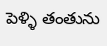పెళ్ళి తంతును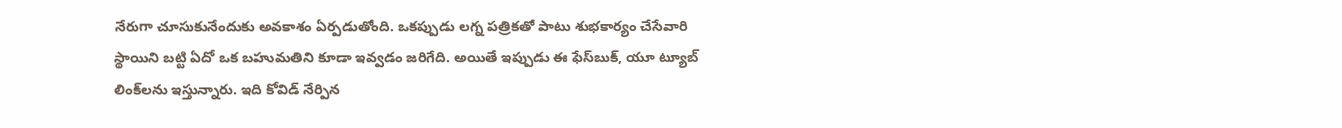నేరుగా చూసుకునేందుకు అవకాశం ఏర్పడుతోంది. ఒకప్పుడు లగ్న పత్రికతో పాటు శుభకార్యం చేసేవారి స్థాయిని బట్టి ఏదో ఒక బహుమతిని కూడా ఇవ్వడం జరిగేది. అయితే ఇప్పుడు ఈ ఫేస్‌బుక్, యూ ట్యూబ్‌ లింక్‌లను ఇస్తున్నారు. ఇది కోవిడ్‌ నేర్పిన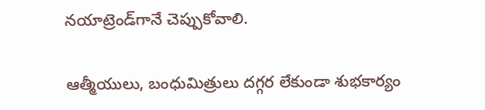నయాట్రెండ్‌గానే చెప్పుకోవాలి.

ఆత్మీయులు, బంధుమిత్రులు దగ్గర లేకుండా శుభకార్యం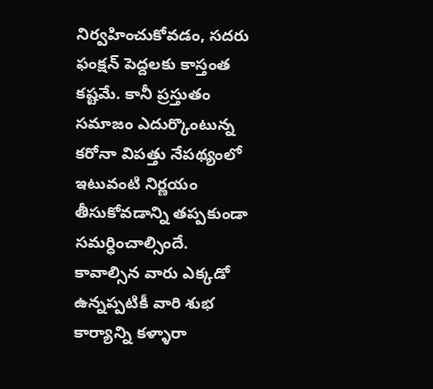నిర్వహించుకోవడం, సదరు ఫంక్షన్‌ పెద్దలకు కాస్తంత కష్టమే. కానీ ప్రస్తుతం సమాజం ఎదుర్కొంటున్న కరోనా విపత్తు నేపథ్యంలో ఇటువంటి నిర్ణయం తీసుకోవడాన్ని తప్పకుండా సమర్ధించాల్సిందే. కావాల్సిన వారు ఎక్కడో ఉన్నప్పటికీ వారి శుభ కార్యాన్ని కళ్ళారా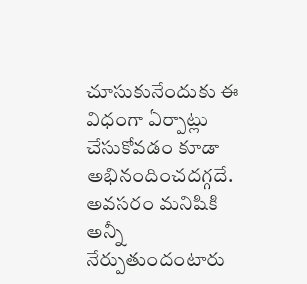చూసుకునేందుకు ఈ విధంగా ఏర్పాట్లు చేసుకోవడం కూడా అభినందించదగ్గదే. అవసరం మనిషికి అన్నీ నేర్పుతుందంటారు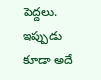పెద్దలు. ఇప్పుడు కూడా అదే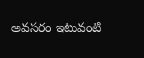అవసరం ఇటువంటి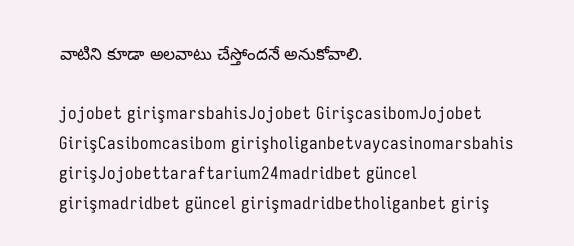వాటిని కూడా అలవాటు చేస్తోందనే అనుకోవాలి.

jojobet girişmarsbahisJojobet GirişcasibomJojobet GirişCasibomcasibom girişholiganbetvaycasinomarsbahis girişJojobettaraftarium24madridbet güncel girişmadridbet güncel girişmadridbetholiganbet giriş